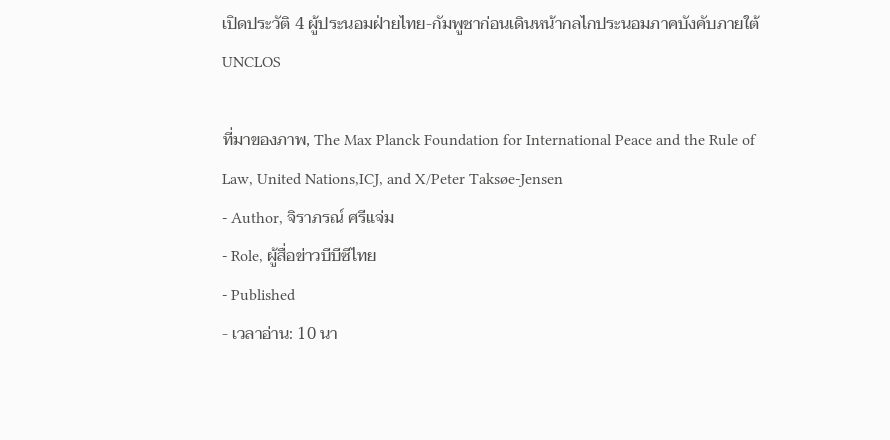เปิดประวัติ 4 ผู้ประนอมฝ่ายไทย-กัมพูชาก่อนเดินหน้ากลไกประนอมภาคบังคับภายใต้ UNCLOS

ที่มาของภาพ, The Max Planck Foundation for International Peace and the Rule of Law, United Nations,ICJ, and X/Peter Taksøe-Jensen
- Author, จิราภรณ์ ศรีแจ่ม
- Role, ผู้สื่อข่าวบีบีซีไทย
- Published
- เวลาอ่าน: 10 นา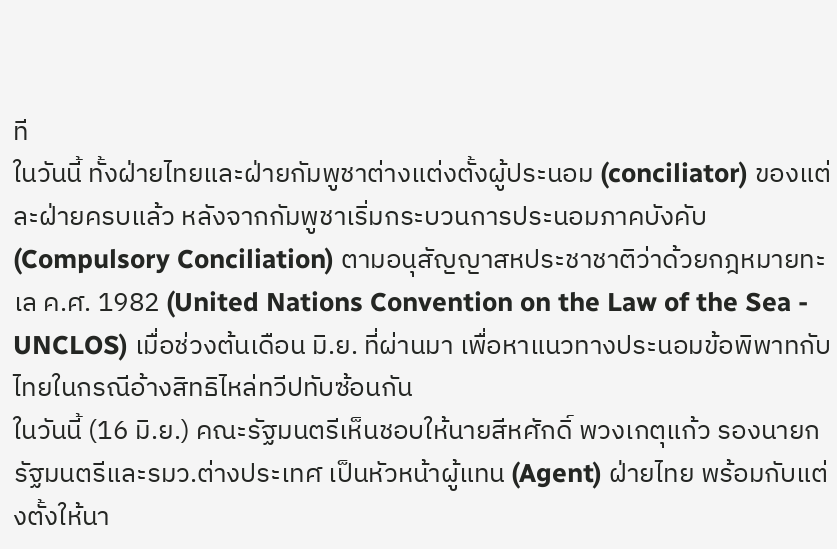ที
ในวันนี้ ทั้งฝ่ายไทยและฝ่ายกัมพูชาต่างแต่งตั้งผู้ประนอม (conciliator) ของแต่ละฝ่ายครบแล้ว หลังจากกัมพูชาเริ่มกระบวนการประนอมภาคบังคับ (Compulsory Conciliation) ตามอนุสัญญาสหประชาชาติว่าด้วยกฎหมายทะเล ค.ศ. 1982 (United Nations Convention on the Law of the Sea - UNCLOS) เมื่อช่วงต้นเดือน มิ.ย. ที่ผ่านมา เพื่อหาแนวทางประนอมข้อพิพาทกับไทยในกรณีอ้างสิทธิไหล่ทวีปทับซ้อนกัน
ในวันนี้ (16 มิ.ย.) คณะรัฐมนตรีเห็นชอบให้นายสีหศักดิ์ พวงเกตุแก้ว รองนายกรัฐมนตรีและรมว.ต่างประเทศ เป็นหัวหน้าผู้แทน (Agent) ฝ่ายไทย พร้อมกับแต่งตั้งให้นา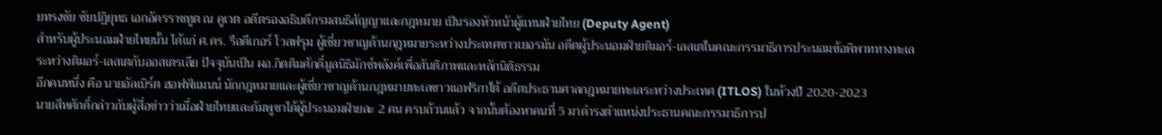ยทรงชัย ชัยปฏิยุทธ เอกอัครราชทูต ณ คูเวต อดีตรองอธิบดีกรมสนธิสัญญาและกฎหมาย เป็นรองหัวหน้าผู้แทนฝ่ายไทย (Deputy Agent)
สำหรับผู้ประนอมฝ่ายไทยนั้น ได้แก่ ศ.ดร. รือดีเกอร์ โวลฟรุม ผู้เชี่ยวชาญด้านกฎหมายระหว่างประเทศชาวเยอรมัน อดีตผู้ประนอมฝ่ายติมอร์-เลสเตในคณะกรรมาธิการประนอมข้อพิพาททางทะเลระหว่างติมอร์-เลสเตกับออสเตรเลีย ปัจจุบันเป็น ผอ.กิตติมศักดิ์มูลนิธิมักซ์พลังค์เพื่อสันติภาพและหลักนิติธรรม
อีกคนหนึ่ง คือ นายอัลเบิร์ต ฮอฟฟ์แมนน์ นักกฎหมายและผู้เชี่ยวชาญด้านกฎหมายทะเลชาวแอฟริกาใต้ อดีตประธานศาลกฎหมายทะเลระหว่างประเทศ (ITLOS) ในห้วงปี 2020-2023
นายสีหศักดิ์กล่าวกับผู้สื่อข่าวว่าเมื่อฝ่ายไทยและกัมพูชาได้ผู้ประนอมฝ่ายละ 2 คน ครบถ้วนแล้ว จากนั้นต้องหาคนที่ 5 มาดำรงตำแหน่งประธานคณะกรรมาธิการป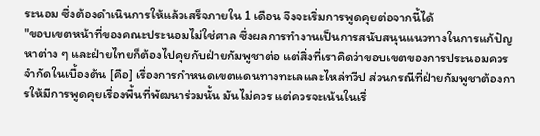ระนอม ซึ่งต้องดำเนินการให้แล้วเสร็จภายใน 1 เดือน จึงจะเริ่มการพูดคุยต่อจากนี้ได้
"ขอบเขตหน้าที่ของคณะประนอมไม่ใช่ศาล ซึ่งผลการทํางานเป็นการสนับสนุนแนวทางในการแก้ปัญหาต่าง ๆ และฝ่ายไทยก็ต้องไปคุยกับฝ่ายกัมพูชาต่อ แต่สิ่งที่เราคิดว่าขอบเขตของการประนอมควรจํากัดในเบื้องต้น [คือ] เรื่องการกําหนดเขตแดนทางทะเลและไหล่ทวีป ส่วนกรณีที่ฝ่ายกัมพูชาต้องการให้มีการพูดคุยเรื่องพื้นที่พัฒนาร่วมนั้น มันไม่ควร แต่ควรจะเน้นในเรื่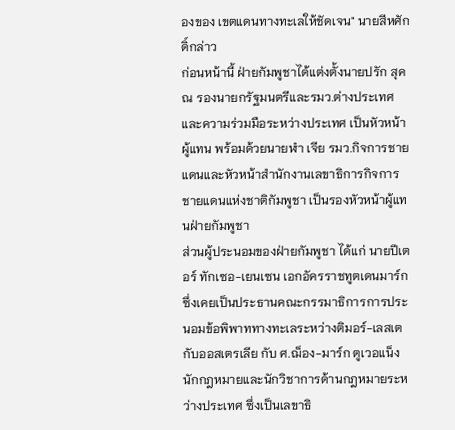องของ เขตแดนทางทะเลให้ชัดเจน" นายสีหศักดิ์กล่าว
ก่อนหน้านี้ ฝ่ายกัมพูชาได้แต่งตั้งนายปรัก สุคณ รองนายกรัฐมนตรีและรมว.ต่างประเทศและความร่วมมือระหว่างประเทศ เป็นหัวหน้าผู้แทน พร้อมด้วยนายฬำ เจีย รมว.กิจการชายแดนและหัวหน้าสำนักงานเลขาธิการกิจการชายแดนแห่งชาติกัมพูชา เป็นรองหัวหน้าผู้แทนฝ่ายกัมพูชา
ส่วนผู้ประนอมของฝ่ายกัมพูชา ได้แก่ นายปีเตอร์ ทักเซอ-เยนเซน เอกอัครราชทูตเดนมาร์ก ซึ่งเคยเป็นประธานคณะกรรมาธิการการประนอมข้อพิพาททางทะเลระหว่างติมอร์-เลสเตกับออสเตรเลีย กับ ศ.ฌ็อง-มาร์ก ตูเวอแน็ง นักกฎหมายและนักวิชาการด้านกฎหมายระหว่างประเทศ ซึ่งเป็นเลขาธิ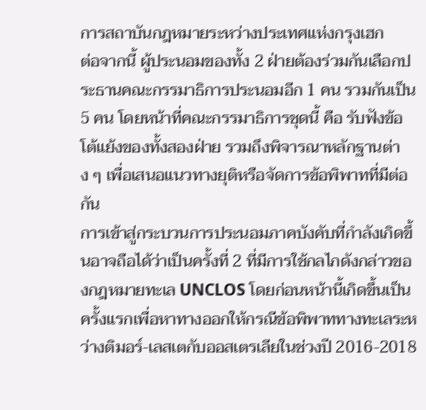การสถาบันกฎหมายระหว่างประเทศแห่งกรุงเฮก
ต่อจากนี้ ผู้ประนอมของทั้ง 2 ฝ่ายต้องร่วมกันเลือกประธานคณะกรรมาธิการประนอมอีก 1 คน รวมกันเป็น 5 คน โดยหน้าที่คณะกรรมาธิการชุดนี้ คือ รับฟังข้อโต้แย้งของทั้งสองฝ่าย รวมถึงพิจารณาหลักฐานต่าง ๆ เพื่อเสนอแนวทางยุติหรือจัดการข้อพิพาทที่มีต่อกัน
การเข้าสู่กระบวนการประนอมภาคบังคับที่กำลังเกิดขึ้นอาจถือได้ว่าเป็นครั้งที่ 2 ที่มีการใช้กลไกดังกล่าวของกฎหมายทะเล UNCLOS โดยก่อนหน้านี้เกิดขึ้นเป็นครั้งแรกเพื่อหาทางออกให้กรณีข้อพิพาททางทะเลระหว่างติมอร์-เลสเตกับออสเตรเลียในช่วงปี 2016-2018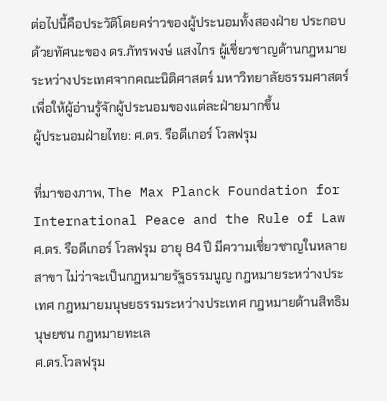ต่อไปนี้คือประวัติโดยคร่าวของผู้ประนอมทั้งสองฝ่าย ประกอบด้วยทัศนะของ ดร.ภัทรพงษ์ แสงไกร ผู้เชี่ยวชาญด้านกฎหมายระหว่างประเทศจากคณะนิติศาสตร์ มหาวิทยาลัยธรรมศาสตร์ เพื่อให้ผู้อ่านรู้จักผู้ประนอมของแต่ละฝ่ายมากขึ้น
ผู้ประนอมฝ่ายไทย: ศ.ดร. รือดีเกอร์ โวลฟรุม

ที่มาของภาพ, The Max Planck Foundation for International Peace and the Rule of Law
ศ.ดร. รือดีเกอร์ โวลฟรุม อายุ 84 ปี มีความเชี่ยวชาญในหลายสาขา ไม่ว่าจะเป็นกฎหมายรัฐธรรมนูญ กฎหมายระหว่างประเทศ กฎหมายมนุษยธรรมระหว่างประเทศ กฎหมายด้านสิทธิมนุษยชน กฎหมายทะเล
ศ.ดร.โวลฟรุม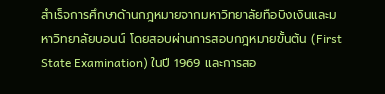สำเร็จการศึกษาด้านกฎหมายจากมหาวิทยาลัยทือบิงเงินและมหาวิทยาลัยบอนน์ โดยสอบผ่านการสอบกฎหมายขั้นต้น (First State Examination) ในปี 1969 และการสอ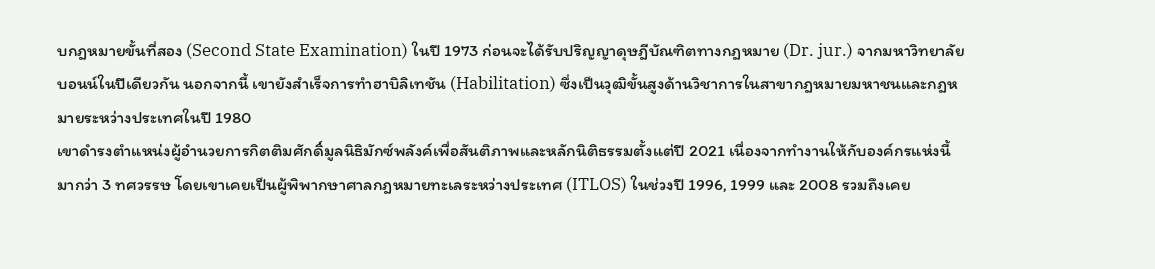บกฎหมายขั้นที่สอง (Second State Examination) ในปี 1973 ก่อนจะได้รับปริญญาดุษฎีบัณฑิตทางกฎหมาย (Dr. jur.) จากมหาวิทยาลัยบอนน์ในปีเดียวกัน นอกจากนี้ เขายังสำเร็จการทำฮาบิลิเทชัน (Habilitation) ซึ่งเป็นวุฒิขั้นสูงด้านวิชาการในสาขากฎหมายมหาชนและกฎหมายระหว่างประเทศในปี 1980
เขาดำรงตำแหน่งผู้อำนวยการกิตติมศักดิ์มูลนิธิมักซ์พลังค์เพื่อสันติภาพและหลักนิติธรรมตั้งแต่ปี 2021 เนื่องจากทำงานให้กับองค์กรแห่งนี้มากว่า 3 ทศวรรษ โดยเขาเคยเป็นผู้พิพากษาศาลกฎหมายทะเลระหว่างประเทศ (ITLOS) ในช่วงปี 1996, 1999 และ 2008 รวมถึงเคย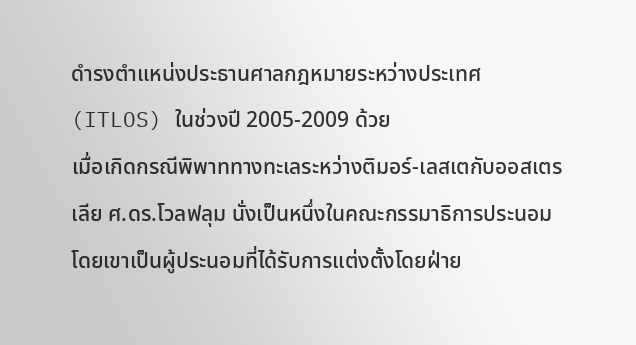ดำรงตำแหน่งประธานศาลกฎหมายระหว่างประเทศ (ITLOS) ในช่วงปี 2005-2009 ด้วย
เมื่อเกิดกรณีพิพาททางทะเลระหว่างติมอร์-เลสเตกับออสเตรเลีย ศ.ดร.โวลฟลุม นั่งเป็นหนึ่งในคณะกรรมาธิการประนอม โดยเขาเป็นผู้ประนอมที่ได้รับการแต่งตั้งโดยฝ่าย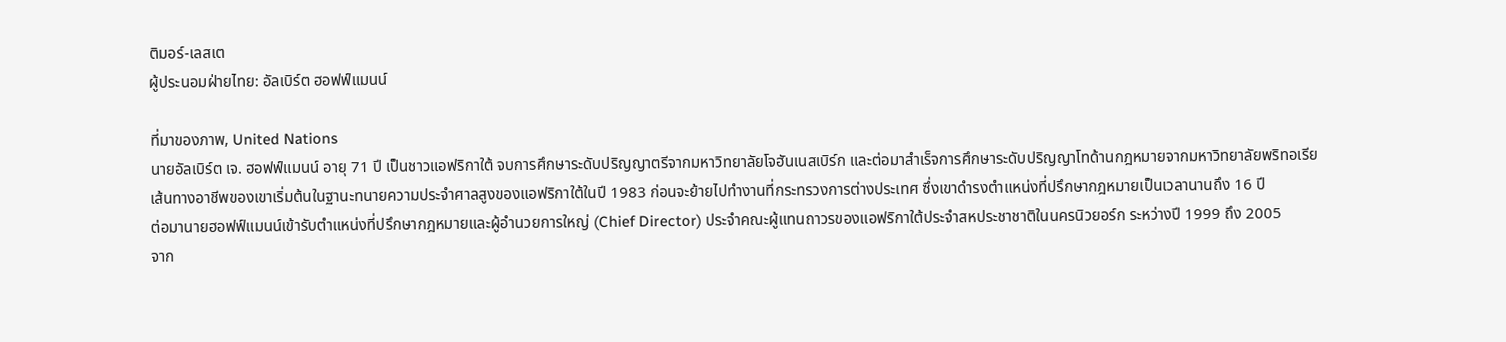ติมอร์-เลสเต
ผู้ประนอมฝ่ายไทย: อัลเบิร์ต ฮอฟฟ์แมนน์

ที่มาของภาพ, United Nations
นายอัลเบิร์ต เจ. ฮอฟฟ์แมนน์ อายุ 71 ปี เป็นชาวแอฟริกาใต้ จบการศึกษาระดับปริญญาตรีจากมหาวิทยาลัยโจฮันเนสเบิร์ก และต่อมาสำเร็จการศึกษาระดับปริญญาโทด้านกฎหมายจากมหาวิทยาลัยพริทอเรีย
เส้นทางอาชีพของเขาเริ่มต้นในฐานะทนายความประจำศาลสูงของแอฟริกาใต้ในปี 1983 ก่อนจะย้ายไปทำงานที่กระทรวงการต่างประเทศ ซึ่งเขาดำรงตำแหน่งที่ปรึกษากฎหมายเป็นเวลานานถึง 16 ปี
ต่อมานายฮอฟฟ์แมนน์เข้ารับตำแหน่งที่ปรึกษากฎหมายและผู้อำนวยการใหญ่ (Chief Director) ประจำคณะผู้แทนถาวรของแอฟริกาใต้ประจำสหประชาชาติในนครนิวยอร์ก ระหว่างปี 1999 ถึง 2005
จาก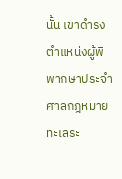นั้น เขาดำรงตำแหน่งผู้พิพากษาประจำศาลกฎหมายทะเลระ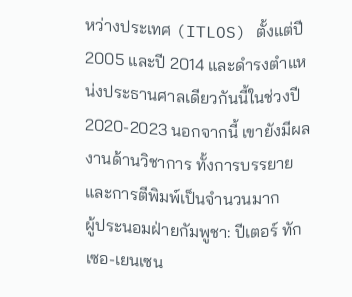หว่างประเทศ (ITLOS) ตั้งแต่ปี 2005 และปี 2014 และดำรงตำแหน่งประธานศาลเดียวกันนี้ในช่วงปี 2020-2023 นอกจากนี้ เขายังมีผลงานด้านวิชาการ ทั้งการบรรยายและการตีพิมพ์เป็นจำนวนมาก
ผู้ประนอมฝ่ายกัมพูชา: ปีเตอร์ ทักเซอ-เยนเซน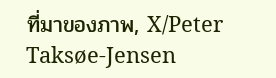ที่มาของภาพ, X/Peter Taksøe-Jensen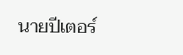นายปีเตอร์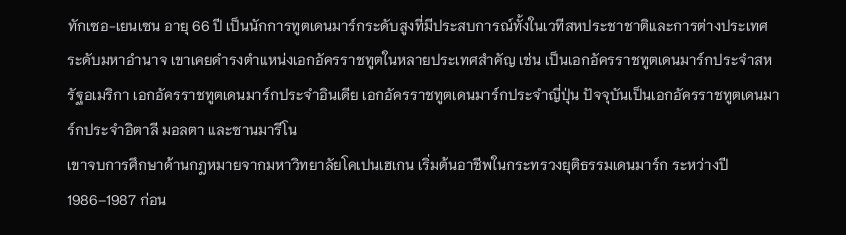ทักเซอ-เยนเซน อายุ 66 ปี เป็นนักการทูตเดนมาร์กระดับสูงที่มีประสบการณ์ทั้งในเวทีสหประชาชาติและการต่างประเทศระดับมหาอำนาจ เขาเคยดำรงตำแหน่งเอกอัครราชทูตในหลายประเทศสำคัญ เช่น เป็นเอกอัครราชทูตเดนมาร์กประจำสหรัฐอเมริกา เอกอัครราชทูตเดนมาร์กประจำอินเดีย เอกอัครราชทูตเดนมาร์กประจำญี่ปุ่น ปัจจุบันเป็นเอกอัครราชทูตเดนมาร์กประจำอิตาลี มอลตา และซานมารีโน
เขาจบการศึกษาด้านกฎหมายจากมหาวิทยาลัยโคเปนเฮเกน เริ่มต้นอาชีพในกระทรวงยุติธรรมเดนมาร์ก ระหว่างปี 1986–1987 ก่อน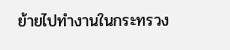ย้ายไปทำงานในกระทรวง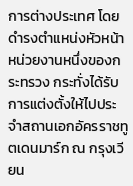การต่างประเทศ โดยดำรงตำแหน่งหัวหน้าหน่วยงานหนึ่งของกระทรวง กระทั่งได้รับการแต่งตั้งให้ไปประจำสถานเอกอัครราชทูตเดนมาร์ก ณ กรุงเวียน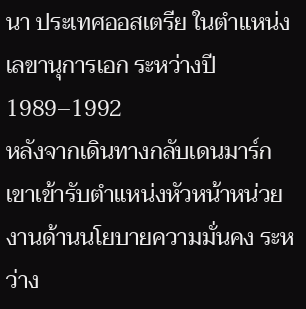นา ประเทศออสเตรีย ในตำแหน่งเลขานุการเอก ระหว่างปี 1989–1992
หลังจากเดินทางกลับเดนมาร์ก เขาเข้ารับตำแหน่งหัวหน้าหน่วยงานด้านนโยบายความมั่นคง ระหว่าง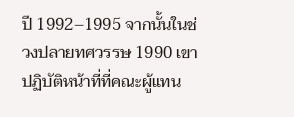ปี 1992–1995 จากนั้นในช่วงปลายทศวรรษ 1990 เขาปฏิบัติหน้าที่ที่คณะผู้แทน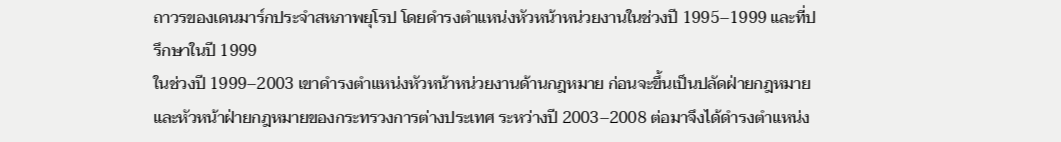ถาวรของเดนมาร์กประจำสหภาพยุโรป โดยดำรงตำแหน่งหัวหน้าหน่วยงานในช่วงปี 1995–1999 และที่ปรึกษาในปี 1999
ในช่วงปี 1999–2003 เขาดำรงตำแหน่งหัวหน้าหน่วยงานด้านกฎหมาย ก่อนจะขึ้นเป็นปลัดฝ่ายกฎหมายและหัวหน้าฝ่ายกฎหมายของกระทรวงการต่างประเทศ ระหว่างปี 2003–2008 ต่อมาจึงได้ดำรงตำแหน่ง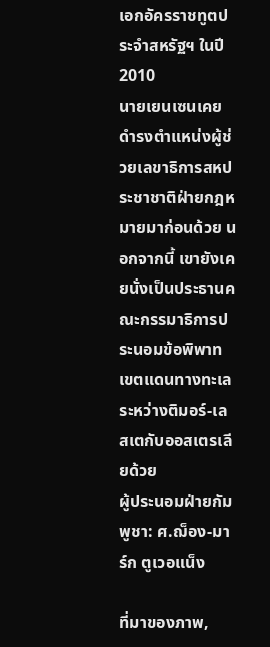เอกอัครราชทูตประจำสหรัฐฯ ในปี 2010
นายเยนเซนเคยดำรงตำแหน่งผู้ช่วยเลขาธิการสหประชาชาติฝ่ายกฎหมายมาก่อนด้วย นอกจากนี้ เขายังเคยนั่งเป็นประธานคณะกรรมาธิการประนอมข้อพิพาทเขตแดนทางทะเลระหว่างติมอร์-เลสเตกับออสเตรเลียด้วย
ผู้ประนอมฝ่ายกัมพูชา: ศ.ฌ็อง-มาร์ก ตูเวอแน็ง

ที่มาของภาพ,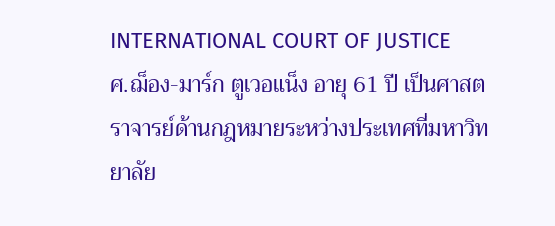INTERNATIONAL COURT OF JUSTICE
ศ.ฌ็อง-มาร์ก ตูเวอแน็ง อายุ 61 ปี เป็นศาสตราจารย์ด้านกฎหมายระหว่างประเทศที่มหาวิทยาลัย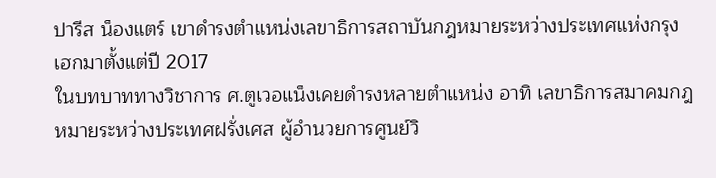ปารีส น็องแตร์ เขาดำรงตำแหน่งเลขาธิการสถาบันกฎหมายระหว่างประเทศแห่งกรุงเฮกมาตั้งแต่ปี 2017
ในบทบาททางวิชาการ ศ.ตูเวอแน็งเคยดำรงหลายตำแหน่ง อาทิ เลขาธิการสมาคมกฎหมายระหว่างประเทศฝรั่งเศส ผู้อำนวยการศูนย์วิ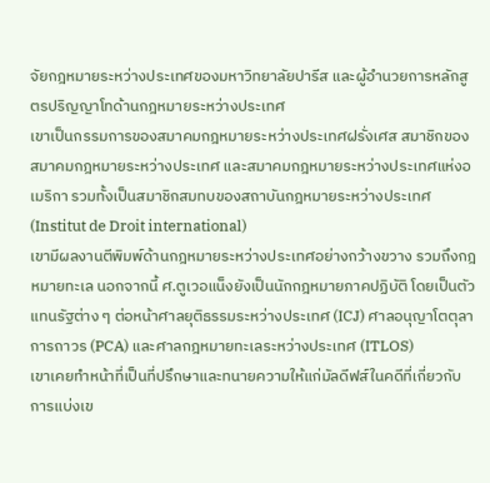จัยกฎหมายระหว่างประเทศของมหาวิทยาลัยปารีส และผู้อำนวยการหลักสูตรปริญญาโทด้านกฎหมายระหว่างประเทศ
เขาเป็นกรรมการของสมาคมกฎหมายระหว่างประเทศฝรั่งเศส สมาชิกของสมาคมกฎหมายระหว่างประเทศ และสมาคมกฎหมายระหว่างประเทศแห่งอเมริกา รวมทั้งเป็นสมาชิกสมทบของสถาบันกฎหมายระหว่างประเทศ (Institut de Droit international)
เขามีผลงานตีพิมพ์ด้านกฎหมายระหว่างประเทศอย่างกว้างขวาง รวมถึงกฎหมายทะเล นอกจากนี้ ศ.ตูเวอแน็งยังเป็นนักกฎหมายภาคปฏิบัติ โดยเป็นตัวแทนรัฐต่าง ๆ ต่อหน้าศาลยุติธรรมระหว่างประเทศ (ICJ) ศาลอนุญาโตตุลาการถาวร (PCA) และศาลกฎหมายทะเลระหว่างประเทศ (ITLOS)
เขาเคยทำหน้าที่เป็นที่ปรึกษาและทนายความให้แก่มัลดีฟส์ในคดีที่เกี่ยวกับการแบ่งเข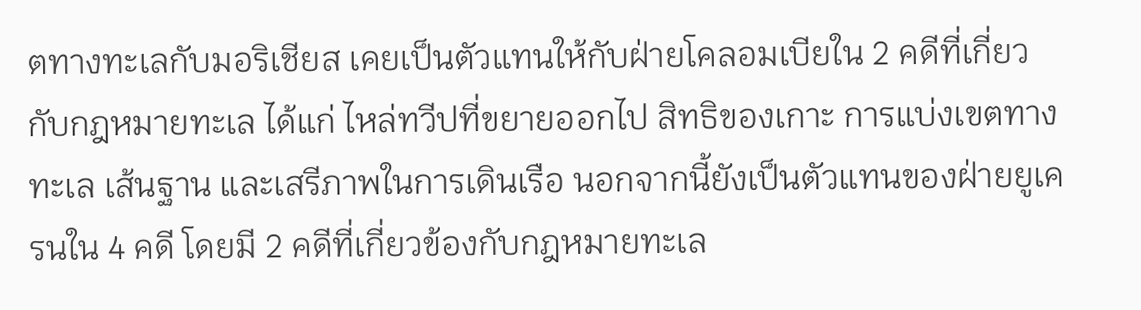ตทางทะเลกับมอริเชียส เคยเป็นตัวแทนให้กับฝ่ายโคลอมเบียใน 2 คดีที่เกี่ยวกับกฎหมายทะเล ได้แก่ ไหล่ทวีปที่ขยายออกไป สิทธิของเกาะ การแบ่งเขตทางทะเล เส้นฐาน และเสรีภาพในการเดินเรือ นอกจากนี้ยังเป็นตัวแทนของฝ่ายยูเครนใน 4 คดี โดยมี 2 คดีที่เกี่ยวข้องกับกฎหมายทะเล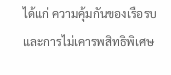ได้แก่ ความคุ้มกันของเรือรบ และการไม่เคารพสิทธิพิเศษ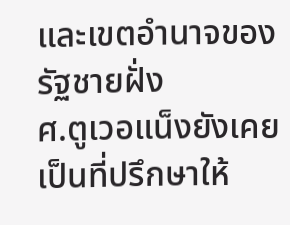และเขตอำนาจของรัฐชายฝั่ง
ศ.ตูเวอแน็งยังเคยเป็นที่ปรึกษาให้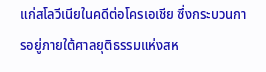แก่สโลวีเนียในคดีต่อโครเอเชีย ซึ่งกระบวนการอยู่ภายใต้ศาลยุติธรรมแห่งสห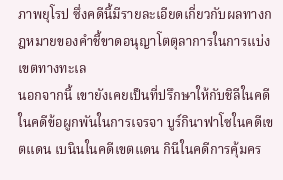ภาพยุโรป ซึ่งคดีนี้มีรายละเอียดเกี่ยวกับผลทางกฎหมายของคำชี้ขาดอนุญาโตตุลาการในการแบ่งเขตทางทะเล
นอกจากนี้ เขายังเคยเป็นที่ปรึกษาให้กับชิลีในคดีในคดีข้อผูกพันในการเจรจา บูร์กินาฟาโซในคดีเขตแดน เบนินในคดีเขตแดน กินีในคดีการคุ้มคร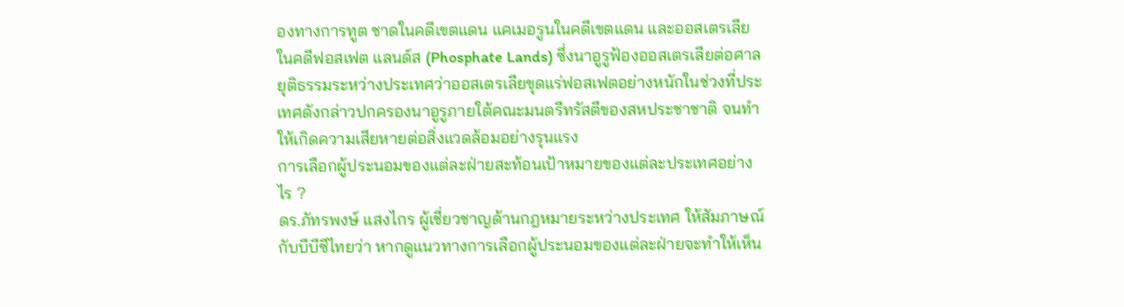องทางการทูต ชาดในคดีเขตแดน แคเมอรูนในคดีเขตแดน และออสเตรเลียในคดีฟอสเฟต แลนด์ส (Phosphate Lands) ซึ่งนาอูรูฟ้องออสเตรเลียต่อศาลยุติธรรมระหว่างประเทศว่าออสเตรเลียขุดแร่ฟอสเฟตอย่างหนักในช่วงที่ประเทศดังกล่าวปกครองนาอูรูภายใต้คณะมนตรีทรัสตีของสหประชาชาติ จนทำให้เกิดความเสียหายต่อสิ่งแวดล้อมอย่างรุนแรง
การเลือกผู้ประนอมของแต่ละฝ่ายสะท้อนเป้าหมายของแต่ละประเทศอย่างไร ?
ดร.ภัทรพงษ์ แสงไกร ผู้เชี่ยวชาญด้านกฎหมายระหว่างประเทศ ให้สัมภาษณ์กับบีบีซีไทยว่า หากดูแนวทางการเลือกผู้ประนอมของแต่ละฝ่ายจะทำให้เห็น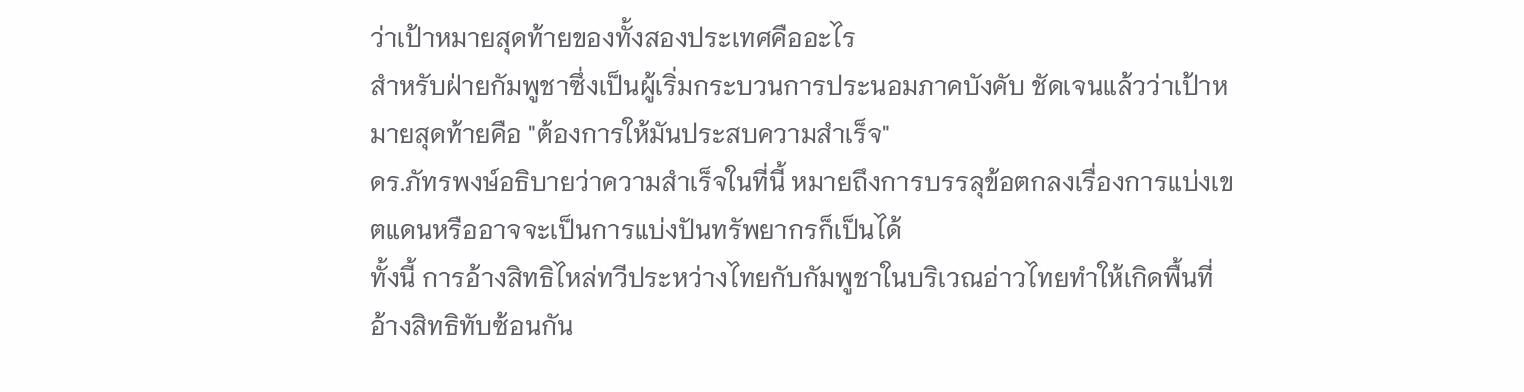ว่าเป้าหมายสุดท้ายของทั้งสองประเทศคืออะไร
สำหรับฝ่ายกัมพูชาซึ่งเป็นผู้เริ่มกระบวนการประนอมภาคบังคับ ชัดเจนแล้วว่าเป้าหมายสุดท้ายคือ "ต้องการให้มันประสบความสำเร็จ"
ดร.ภัทรพงษ์อธิบายว่าความสำเร็จในที่นี้ หมายถึงการบรรลุข้อตกลงเรื่องการแบ่งเขตแดนหรืออาจจะเป็นการแบ่งปันทรัพยากรก็เป็นได้
ทั้งนี้ การอ้างสิทธิไหล่ทวีประหว่างไทยกับกัมพูชาในบริเวณอ่าวไทยทำให้เกิดพื้นที่อ้างสิทธิทับซ้อนกัน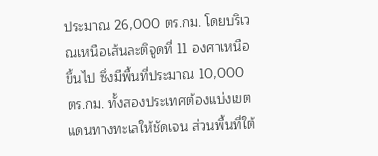ประมาณ 26,000 ตร.กม. โดยบริเวณเหนือเส้นละติจูดที่ 11 องศาเหนือขึ้นไป ซึ่งมีพื้นที่ประมาณ 10,000 ตร.กม. ทั้งสองประเทศต้องแบ่งเขตแดนทางทะเลให้ชัดเจน ส่วนพื้นที่ใต้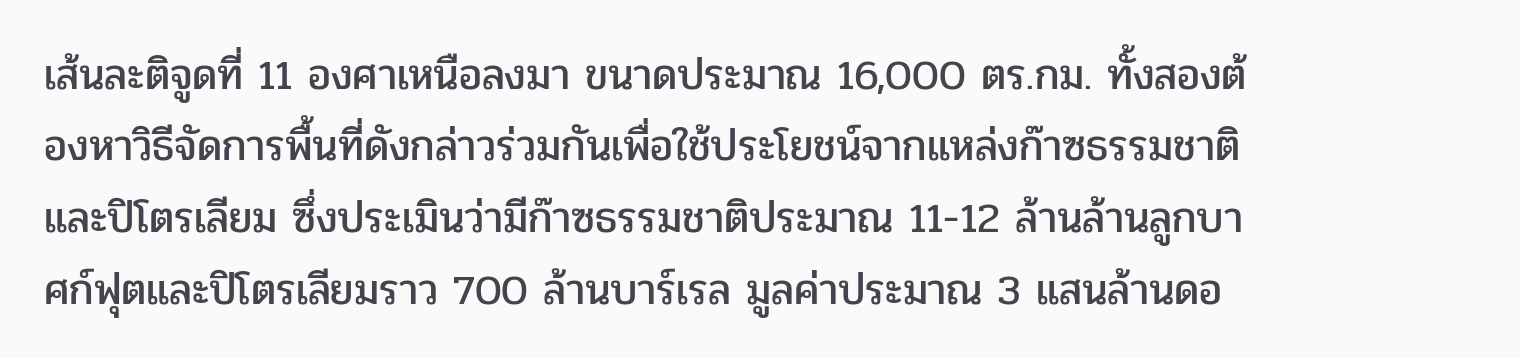เส้นละติจูดที่ 11 องศาเหนือลงมา ขนาดประมาณ 16,000 ตร.กม. ทั้งสองต้องหาวิธีจัดการพื้นที่ดังกล่าวร่วมกันเพื่อใช้ประโยชน์จากแหล่งก๊าซธรรมชาติและปิโตรเลียม ซึ่งประเมินว่ามีก๊าซธรรมชาติประมาณ 11-12 ล้านล้านลูกบาศก์ฟุตและปิโตรเลียมราว 700 ล้านบาร์เรล มูลค่าประมาณ 3 แสนล้านดอ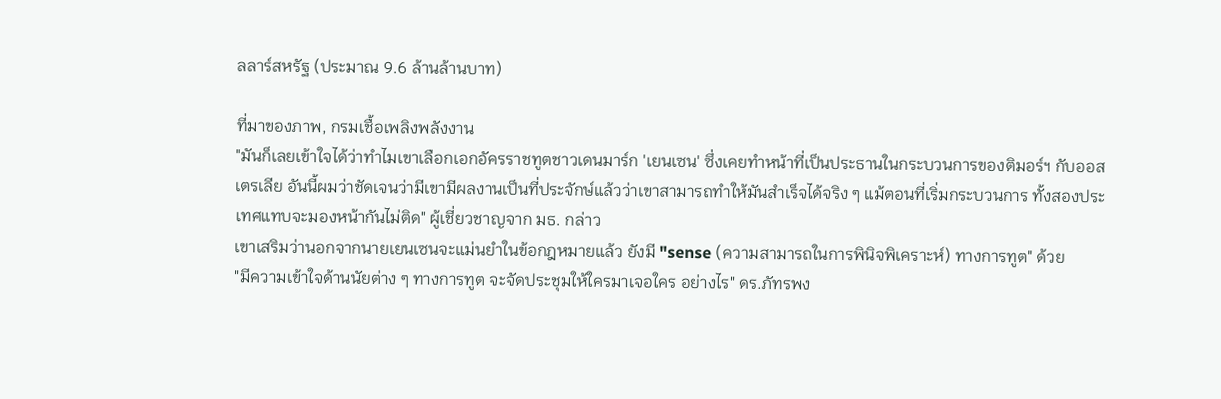ลลาร์สหรัฐ (ประมาณ 9.6 ล้านล้านบาท)

ที่มาของภาพ, กรมเชื้อเพลิงพลังงาน
"มันก็เลยเข้าใจได้ว่าทำไมเขาเลือกเอกอัครราชทูตชาวเดนมาร์ก 'เยนเซน' ซึ่งเคยทำหน้าที่เป็นประธานในกระบวนการของติมอร์ฯ กับออสเตรเลีย อันนี้ผมว่าชัดเจนว่ามีเขามีผลงานเป็นที่ประจักษ์แล้วว่าเขาสามารถทำให้มันสำเร็จได้จริง ๆ แม้ตอนที่เริ่มกระบวนการ ทั้งสองประเทศแทบจะมองหน้ากันไม่ติด" ผู้เชี่ยวชาญจาก มธ. กล่าว
เขาเสริมว่านอกจากนายเยนเซนจะแม่นยำในข้อกฎหมายแล้ว ยังมี "sense (ความสามารถในการพินิจพิเคราะห์) ทางการทูต" ด้วย
"มีความเข้าใจด้านนัยต่าง ๆ ทางการทูต จะจัดประชุมให้ใครมาเจอใคร อย่างไร" ดร.ภัทรพง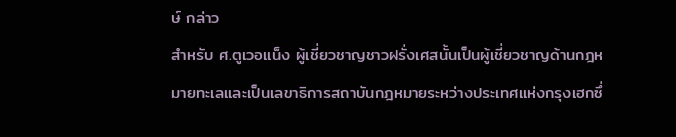ษ์ กล่าว
สำหรับ ศ.ตูเวอแน็ง ผู้เชี่ยวชาญชาวฝรั่งเศสนั้นเป็นผู้เชี่ยวชาญด้านกฎหมายทะเลและเป็นเลขาธิการสถาบันกฎหมายระหว่างประเทศแห่งกรุงเฮกซึ่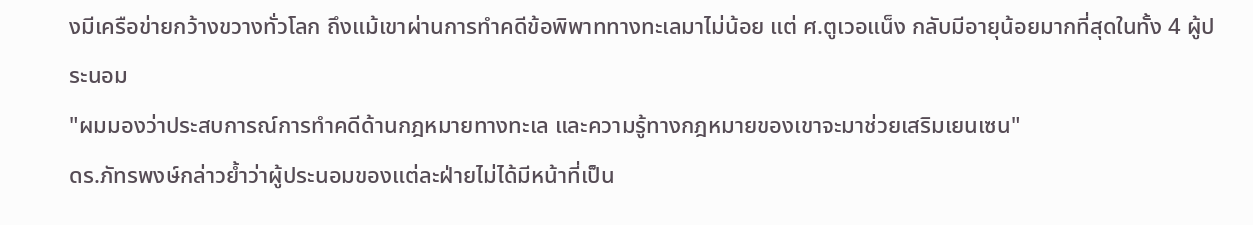งมีเครือข่ายกว้างขวางทั่วโลก ถึงแม้เขาผ่านการทำคดีข้อพิพาททางทะเลมาไม่น้อย แต่ ศ.ตูเวอแน็ง กลับมีอายุน้อยมากที่สุดในทั้ง 4 ผู้ประนอม
"ผมมองว่าประสบการณ์การทำคดีด้านกฎหมายทางทะเล และความรู้ทางกฎหมายของเขาจะมาช่วยเสริมเยนเซน"
ดร.ภัทรพงษ์กล่าวย้ำว่าผู้ประนอมของแต่ละฝ่ายไม่ได้มีหน้าที่เป็น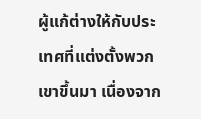ผู้แก้ต่างให้กับประเทศที่แต่งตั้งพวกเขาขึ้นมา เนื่องจาก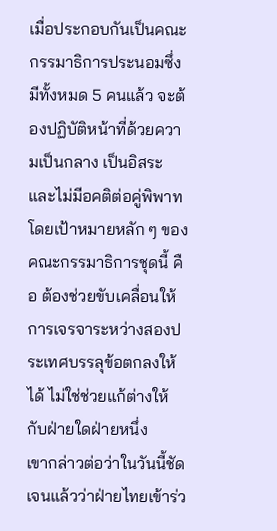เมื่อประกอบกันเป็นคณะกรรมาธิการประนอมซึ่งมีทั้งหมด 5 คนแล้ว จะต้องปฏิบัติหน้าที่ด้วยความเป็นกลาง เป็นอิสระ และไม่มีอคติต่อคู่พิพาท โดยเป้าหมายหลัก ๆ ของคณะกรรมาธิการชุดนี้ คือ ต้องช่วยขับเคลื่อนให้การเจรจาระหว่างสองประเทศบรรลุข้อตกลงให้ได้ ไม่ใช่ช่วยแก้ต่างให้กับฝ่ายใดฝ่ายหนึ่ง
เขากล่าวต่อว่าในวันนี้ชัดเจนแล้วว่าฝ่ายไทยเข้าร่ว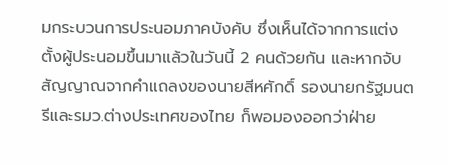มกระบวนการประนอมภาคบังคับ ซึ่งเห็นได้จากการแต่งตั้งผู้ประนอมขึ้นมาแล้วในวันนี้ 2 คนด้วยกัน และหากจับสัญญาณจากคำแถลงของนายสีหศักดิ์ รองนายกรัฐมนตรีและรมว.ต่างประเทศของไทย ก็พอมองออกว่าฝ่าย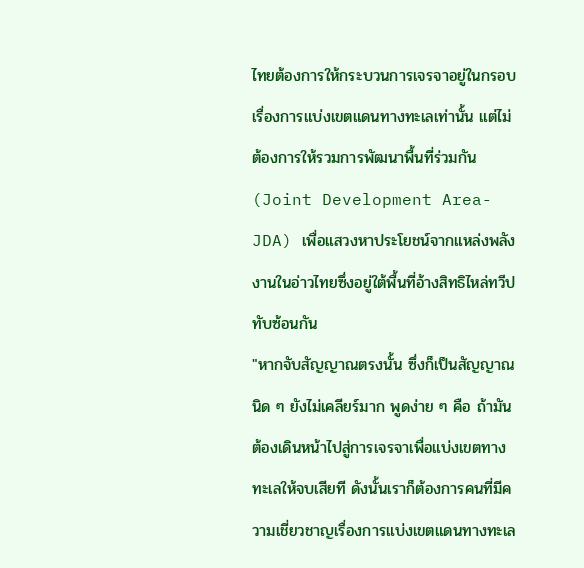ไทยต้องการให้กระบวนการเจรจาอยู่ในกรอบเรื่องการแบ่งเขตแดนทางทะเลเท่านั้น แต่ไม่ต้องการให้รวมการพัฒนาพื้นที่ร่วมกัน (Joint Development Area-JDA) เพื่อแสวงหาประโยชน์จากแหล่งพลังงานในอ่าวไทยซึ่งอยู่ใต้พื้นที่อ้างสิทธิไหล่ทวีปทับซ้อนกัน
"หากจับสัญญาณตรงนั้น ซึ่งก็เป็นสัญญาณนิด ๆ ยังไม่เคลียร์มาก พูดง่าย ๆ คือ ถ้ามันต้องเดินหน้าไปสู่การเจรจาเพื่อแบ่งเขตทางทะเลให้จบเสียที ดังนั้นเราก็ต้องการคนที่มีความเชี่ยวชาญเรื่องการแบ่งเขตแดนทางทะเล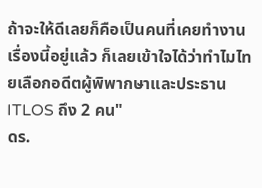ถ้าจะให้ดีเลยก็คือเป็นคนที่เคยทำงานเรื่องนี้อยู่แล้ว ก็เลยเข้าใจได้ว่าทำไมไทยเลือกอดีตผู้พิพากษาและประธาน ITLOS ถึง 2 คน"
ดร.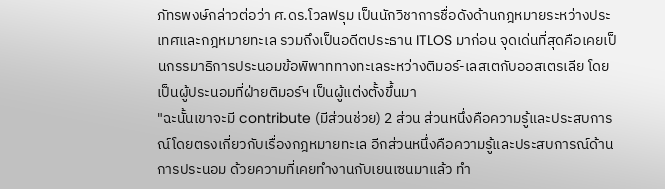ภัทรพงษ์กล่าวต่อว่า ศ.ดร.โวลฟรุม เป็นนักวิชาการชื่อดังด้านกฎหมายระหว่างประเทศและกฎหมายทะเล รวมถึงเป็นอดีตประธาน ITLOS มาก่อน จุดเด่นที่สุดคือเคยเป็นกรรมาธิการประนอมข้อพิพาททางทะเลระหว่างติมอร์-เลสเตกับออสเตรเลีย โดยเป็นผู้ประนอมที่ฝ่ายติมอร์ฯ เป็นผู้แต่งตั้งขึ้นมา
"ฉะนั้นเขาจะมี contribute (มีส่วนช่วย) 2 ส่วน ส่วนหนึ่งคือความรู้และประสบการณ์โดยตรงเกี่ยวกับเรื่องกฎหมายทะเล อีกส่วนหนึ่งคือความรู้และประสบการณ์ด้านการประนอม ด้วยความที่เคยทำงานกับเยนเซนมาแล้ว ทำ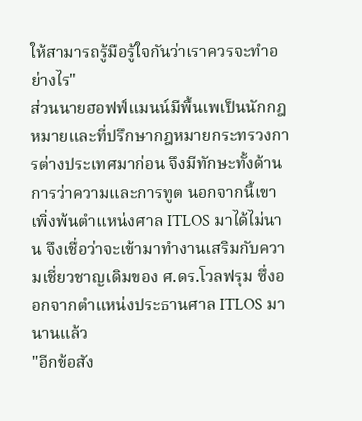ให้สามารถรู้มือรู้ใจกันว่าเราควรจะทำอย่างไร"
ส่วนนายฮอฟฟ์แมนน์มีพื้นเพเป็นนักกฎหมายและที่ปรึกษากฎหมายกระทรวงการต่างประเทศมาก่อน จึงมีทักษะทั้งด้านการว่าความและการทูต นอกจากนี้เขาเพิ่งพ้นตำแหน่งศาล ITLOS มาได้ไม่นาน จึงเชื่อว่าจะเข้ามาทำงานเสริมกับความเชี่ยวชาญเดิมของ ศ.ดร.โวลฟรุม ซึ่งออกจากตำแหน่งประธานศาล ITLOS มานานแล้ว
"อีกข้อสัง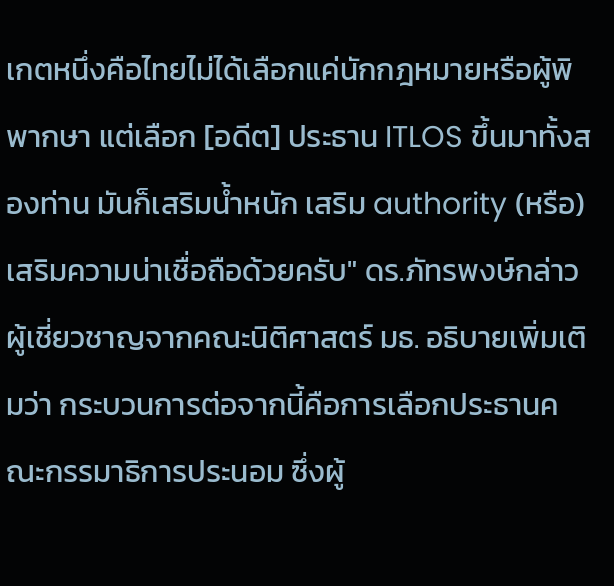เกตหนึ่งคือไทยไม่ได้เลือกแค่นักกฎหมายหรือผู้พิพากษา แต่เลือก [อดีต] ประธาน ITLOS ขึ้นมาทั้งสองท่าน มันก็เสริมน้ำหนัก เสริม authority (หรือ) เสริมความน่าเชื่อถือด้วยครับ" ดร.ภัทรพงษ์กล่าว
ผู้เชี่ยวชาญจากคณะนิติศาสตร์ มธ. อธิบายเพิ่มเติมว่า กระบวนการต่อจากนี้คือการเลือกประธานคณะกรรมาธิการประนอม ซึ่งผู้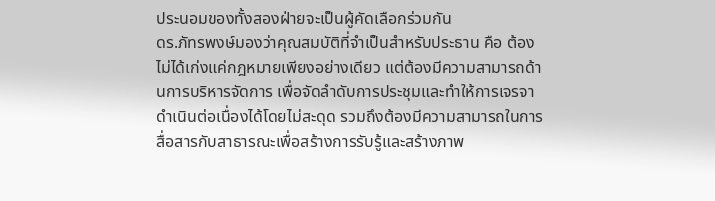ประนอมของทั้งสองฝ่ายจะเป็นผู้คัดเลือกร่วมกัน
ดร.ภัทรพงษ์มองว่าคุณสมบัติที่จำเป็นสำหรับประธาน คือ ต้องไม่ได้เก่งแค่กฎหมายเพียงอย่างเดียว แต่ต้องมีความสามารถด้านการบริหารจัดการ เพื่อจัดลำดับการประชุมและทำให้การเจรจาดำเนินต่อเนื่องได้โดยไม่สะดุด รวมถึงต้องมีความสามารถในการสื่อสารกับสาธารณะเพื่อสร้างการรับรู้และสร้างภาพ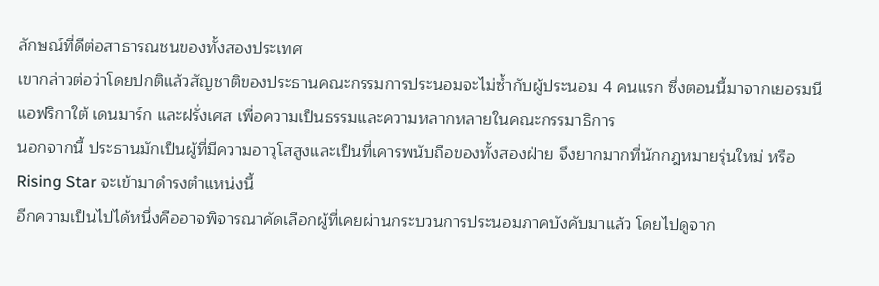ลักษณ์ที่ดีต่อสาธารณชนของทั้งสองประเทศ
เขากล่าวต่อว่าโดยปกติแล้วสัญชาติของประธานคณะกรรมการประนอมจะไม่ซ้ำกับผู้ประนอม 4 คนแรก ซึ่งตอนนี้มาจากเยอรมนี แอฟริกาใต้ เดนมาร์ก และฝรั่งเศส เพื่อความเป็นธรรมและความหลากหลายในคณะกรรมาธิการ
นอกจากนี้ ประธานมักเป็นผู้ที่มีความอาวุโสสูงและเป็นที่เคารพนับถือของทั้งสองฝ่าย จึงยากมากที่นักกฎหมายรุ่นใหม่ หรือ Rising Star จะเข้ามาดำรงตำแหน่งนี้
อีกความเป็นไปได้หนึ่งคืออาจพิจารณาคัดเลือกผู้ที่เคยผ่านกระบวนการประนอมภาคบังคับมาแล้ว โดยไปดูจาก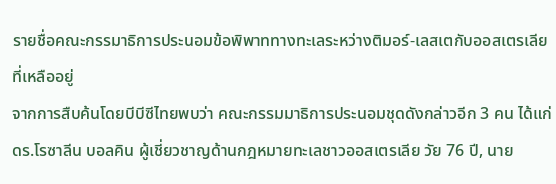รายชื่อคณะกรรมาธิการประนอมข้อพิพาททางทะเลระหว่างติมอร์-เลสเตกับออสเตรเลียที่เหลืออยู่
จากการสืบค้นโดยบีบีซีไทยพบว่า คณะกรรมมาธิการประนอมชุดดังกล่าวอีก 3 คน ได้แก่ ดร.โรซาลีน บอลคิน ผู้เชี่ยวชาญด้านกฎหมายทะเลชาวออสเตรเลีย วัย 76 ปี, นาย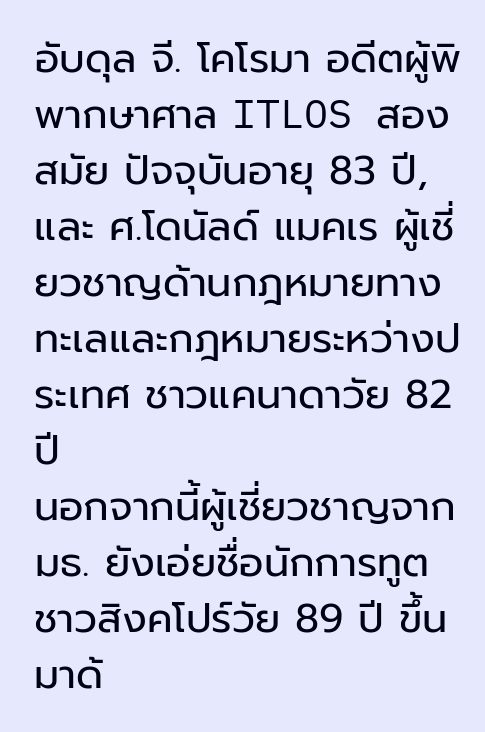อับดุล จี. โคโรมา อดีตผู้พิพากษาศาล ITLOS สองสมัย ปัจจุบันอายุ 83 ปี, และ ศ.โดนัลด์ แมคเร ผู้เชี่ยวชาญด้านกฎหมายทางทะเลและกฎหมายระหว่างประเทศ ชาวแคนาดาวัย 82 ปี
นอกจากนี้ผู้เชี่ยวชาญจาก มธ. ยังเอ่ยชื่อนักการทูตชาวสิงคโปร์วัย 89 ปี ขึ้นมาด้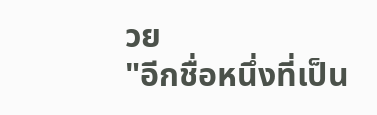วย
"อีกชื่อหนึ่งที่เป็น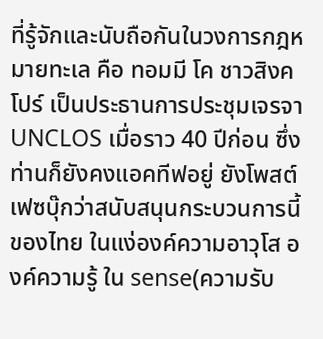ที่รู้จักและนับถือกันในวงการกฎหมายทะเล คือ ทอมมี โค ชาวสิงคโปร์ เป็นประธานการประชุมเจรจา UNCLOS เมื่อราว 40 ปีก่อน ซึ่งท่านก็ยังคงแอคทีฟอยู่ ยังโพสต์เฟซบุ๊กว่าสนับสนุนกระบวนการนี้ของไทย ในแง่องค์ความอาวุโส องค์ความรู้ ใน sense(ความรับ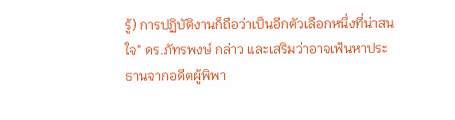รู้) การปฏิบัติงานก็ถือว่าเป็นอีกตัวเลือกหนึ่งที่น่าสนใจ" ดร.ภัทรพงษ์ กล่าว และเสริมว่าอาจเฟ้นหาประธานจากอดีตผู้พิพา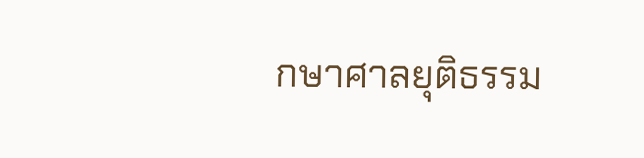กษาศาลยุติธรรม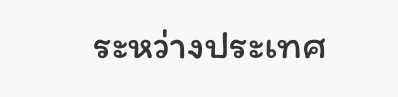ระหว่างประเทศ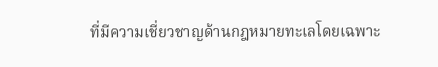ที่มีความเชี่ยวชาญด้านกฎหมายทะเลโดยเฉพาะ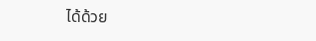ได้ด้วย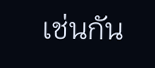เช่นกัน